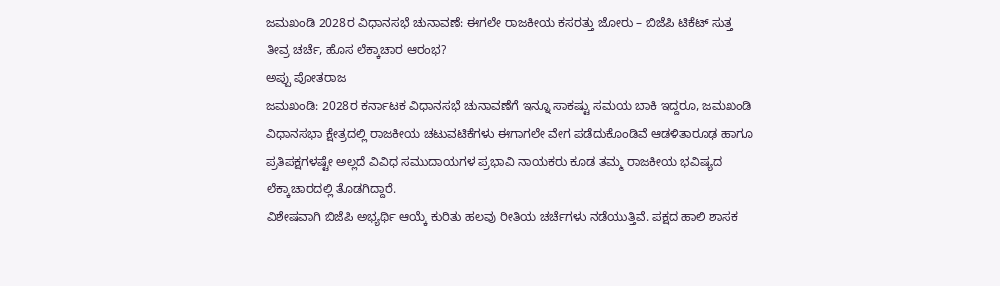ಜಮಖಂಡಿ 2028ರ ವಿಧಾನಸಭೆ ಚುನಾವಣೆ: ಈಗಲೇ ರಾಜಕೀಯ ಕಸರತ್ತು ಜೋರು – ಬಿಜೆಪಿ ಟಿಕೆಟ್ ಸುತ್ತ ತೀವ್ರ ಚರ್ಚೆ, ಹೊಸ ಲೆಕ್ಕಾಚಾರ ಆರಂಭ?
ಅಪ್ಪು ಪೋತರಾಜ
ಜಮಖಂಡಿ: 2028ರ ಕರ್ನಾಟಕ ವಿಧಾನಸಭೆ ಚುನಾವಣೆಗೆ ಇನ್ನೂ ಸಾಕಷ್ಟು ಸಮಯ ಬಾಕಿ ಇದ್ದರೂ, ಜಮಖಂಡಿ ವಿಧಾನಸಭಾ ಕ್ಷೇತ್ರದಲ್ಲಿ ರಾಜಕೀಯ ಚಟುವಟಿಕೆಗಳು ಈಗಾಗಲೇ ವೇಗ ಪಡೆದುಕೊಂಡಿವೆ ಆಡಳಿತಾರೂಢ ಹಾಗೂ ಪ್ರತಿಪಕ್ಷಗಳಷ್ಟೇ ಅಲ್ಲದೆ ವಿವಿಧ ಸಮುದಾಯಗಳ ಪ್ರಭಾವಿ ನಾಯಕರು ಕೂಡ ತಮ್ಮ ರಾಜಕೀಯ ಭವಿಷ್ಯದ ಲೆಕ್ಕಾಚಾರದಲ್ಲಿ ತೊಡಗಿದ್ದಾರೆ.
ವಿಶೇಷವಾಗಿ ಬಿಜೆಪಿ ಅಭ್ಯರ್ಥಿ ಆಯ್ಕೆ ಕುರಿತು ಹಲವು ರೀತಿಯ ಚರ್ಚೆಗಳು ನಡೆಯುತ್ತಿವೆ. ಪಕ್ಷದ ಹಾಲಿ ಶಾಸಕ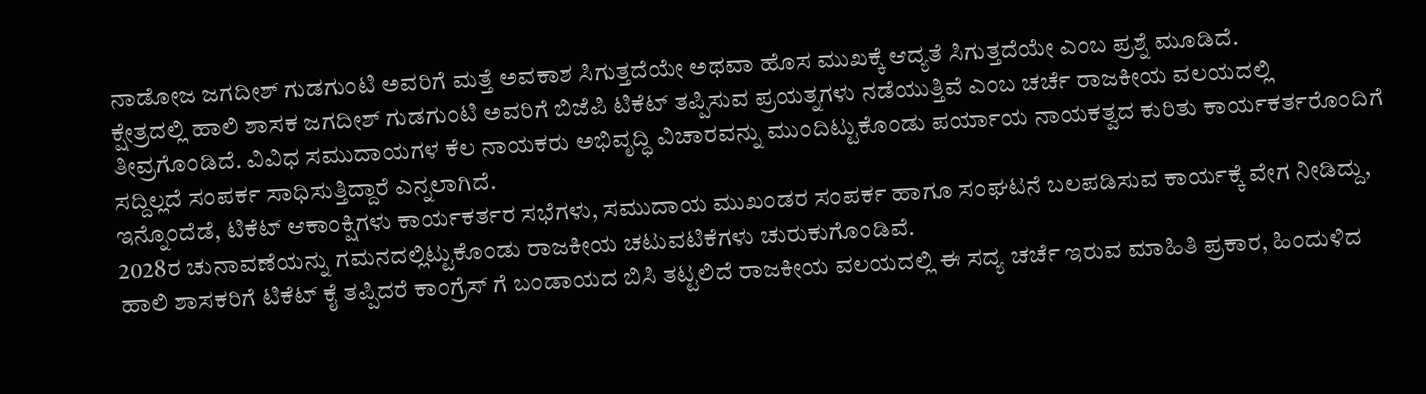ನಾಡೋಜ ಜಗದೀಶ್ ಗುಡಗುಂಟಿ ಅವರಿಗೆ ಮತ್ತೆ ಅವಕಾಶ ಸಿಗುತ್ತದೆಯೇ ಅಥವಾ ಹೊಸ ಮುಖಕ್ಕೆ ಆದ್ಯತೆ ಸಿಗುತ್ತದೆಯೇ ಎಂಬ ಪ್ರಶ್ನೆ ಮೂಡಿದೆ.
ಕ್ಷೇತ್ರದಲ್ಲಿ ಹಾಲಿ ಶಾಸಕ ಜಗದೀಶ್ ಗುಡಗುಂಟಿ ಅವರಿಗೆ ಬಿಜೆಪಿ ಟಿಕೆಟ್ ತಪ್ಪಿಸುವ ಪ್ರಯತ್ನಗಳು ನಡೆಯುತ್ತಿವೆ ಎಂಬ ಚರ್ಚೆ ರಾಜಕೀಯ ವಲಯದಲ್ಲಿ ತೀವ್ರಗೊಂಡಿದೆ. ವಿವಿಧ ಸಮುದಾಯಗಳ ಕೆಲ ನಾಯಕರು ಅಭಿವೃದ್ಧಿ ವಿಚಾರವನ್ನು ಮುಂದಿಟ್ಟುಕೊಂಡು ಪರ್ಯಾಯ ನಾಯಕತ್ವದ ಕುರಿತು ಕಾರ್ಯಕರ್ತರೊಂದಿಗೆ ಸದ್ದಿಲ್ಲದೆ ಸಂಪರ್ಕ ಸಾಧಿಸುತ್ತಿದ್ದಾರೆ ಎನ್ನಲಾಗಿದೆ.
ಇನ್ನೊಂದೆಡೆ, ಟಿಕೆಟ್ ಆಕಾಂಕ್ಷಿಗಳು ಕಾರ್ಯಕರ್ತರ ಸಭೆಗಳು, ಸಮುದಾಯ ಮುಖಂಡರ ಸಂಪರ್ಕ ಹಾಗೂ ಸಂಘಟನೆ ಬಲಪಡಿಸುವ ಕಾರ್ಯಕ್ಕೆ ವೇಗ ನೀಡಿದ್ದು, 2028ರ ಚುನಾವಣೆಯನ್ನು ಗಮನದಲ್ಲಿಟ್ಟುಕೊಂಡು ರಾಜಕೀಯ ಚಟುವಟಿಕೆಗಳು ಚುರುಕುಗೊಂಡಿವೆ.
ಹಾಲಿ ಶಾಸಕರಿಗೆ ಟಿಕೆಟ್ ಕೈ ತಪ್ಪಿದರೆ ಕಾಂಗ್ರೆಸ್ ಗೆ ಬಂಡಾಯದ ಬಿಸಿ ತಟ್ಟಲಿದೆ ರಾಜಕೀಯ ವಲಯದಲ್ಲಿ ಈ ಸದ್ಯ ಚರ್ಚೆ ಇರುವ ಮಾಹಿತಿ ಪ್ರಕಾರ, ಹಿಂದುಳಿದ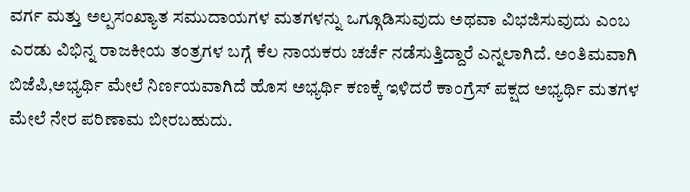ವರ್ಗ ಮತ್ತು ಅಲ್ಪಸಂಖ್ಯಾತ ಸಮುದಾಯಗಳ ಮತಗಳನ್ನು ಒಗ್ಗೂಡಿಸುವುದು ಅಥವಾ ವಿಭಜಿಸುವುದು ಎಂಬ ಎರಡು ವಿಭಿನ್ನ ರಾಜಕೀಯ ತಂತ್ರಗಳ ಬಗ್ಗೆ ಕೆಲ ನಾಯಕರು ಚರ್ಚೆ ನಡೆಸುತ್ತಿದ್ದಾರೆ ಎನ್ನಲಾಗಿದೆ. ಅಂತಿಮವಾಗಿ ಬಿಜೆಪಿ,ಅಭ್ಯರ್ಥಿ ಮೇಲೆ ನಿರ್ಣಯವಾಗಿದೆ ಹೊಸ ಅಭ್ಯರ್ಥಿ ಕಣಕ್ಕೆ ಇಳಿದರೆ ಕಾಂಗ್ರೆಸ್ ಪಕ್ಷದ ಅಭ್ಯರ್ಥಿ ಮತಗಳ ಮೇಲೆ ನೇರ ಪರಿಣಾಮ ಬೀರಬಹುದು.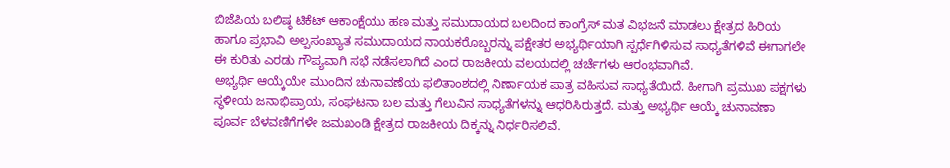ಬಿಜೆಪಿಯ ಬಲಿಷ್ಠ ಟಿಕೆಟ್ ಆಕಾಂಕ್ಷೆಯು ಹಣ ಮತ್ತು ಸಮುದಾಯದ ಬಲದಿಂದ ಕಾಂಗ್ರೆಸ್ ಮತ ವಿಭಜನೆ ಮಾಡಲು ಕ್ಷೇತ್ರದ ಹಿರಿಯ ಹಾಗೂ ಪ್ರಭಾವಿ ಅಲ್ಪಸಂಖ್ಯಾತ ಸಮುದಾಯದ ನಾಯಕರೊಬ್ಬರನ್ನು ಪಕ್ಷೇತರ ಅಭ್ಯರ್ಥಿಯಾಗಿ ಸ್ಪರ್ಧೆಗಿಳಿಸುವ ಸಾಧ್ಯತೆಗಳಿವೆ ಈಗಾಗಲೇ ಈ ಕುರಿತು ಎರಡು ಗೌಪ್ಯವಾಗಿ ಸಭೆ ನಡೆಸಲಾಗಿದೆ ಎಂದ ರಾಜಕೀಯ ವಲಯದಲ್ಲಿ ಚರ್ಚೆಗಳು ಆರಂಭವಾಗಿವೆ.
ಅಭ್ಯರ್ಥಿ ಆಯ್ಕೆಯೇ ಮುಂದಿನ ಚುನಾವಣೆಯ ಫಲಿತಾಂಶದಲ್ಲಿ ನಿರ್ಣಾಯಕ ಪಾತ್ರ ವಹಿಸುವ ಸಾಧ್ಯತೆಯಿದೆ. ಹೀಗಾಗಿ ಪ್ರಮುಖ ಪಕ್ಷಗಳು ಸ್ಥಳೀಯ ಜನಾಭಿಪ್ರಾಯ, ಸಂಘಟನಾ ಬಲ ಮತ್ತು ಗೆಲುವಿನ ಸಾಧ್ಯತೆಗಳನ್ನು ಆಧರಿಸಿರುತ್ತದೆ. ಮತ್ತು ಅಭ್ಯರ್ಥಿ ಆಯ್ಕೆ ಚುನಾವಣಾ ಪೂರ್ವ ಬೆಳವಣಿಗೆಗಳೇ ಜಮಖಂಡಿ ಕ್ಷೇತ್ರದ ರಾಜಕೀಯ ದಿಕ್ಕನ್ನು ನಿರ್ಧರಿಸಲಿವೆ.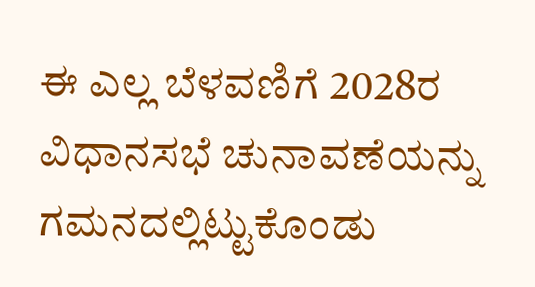ಈ ಎಲ್ಲ ಬೆಳವಣಿಗೆ 2028ರ ವಿಧಾನಸಭೆ ಚುನಾವಣೆಯನ್ನು ಗಮನದಲ್ಲಿಟ್ಟುಕೊಂಡು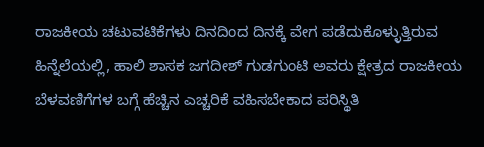ರಾಜಕೀಯ ಚಟುವಟಿಕೆಗಳು ದಿನದಿಂದ ದಿನಕ್ಕೆ ವೇಗ ಪಡೆದುಕೊಳ್ಳುತ್ತಿರುವ ಹಿನ್ನೆಲೆಯಲ್ಲಿ, ಹಾಲಿ ಶಾಸಕ ಜಗದೀಶ್ ಗುಡಗುಂಟಿ ಅವರು ಕ್ಷೇತ್ರದ ರಾಜಕೀಯ ಬೆಳವಣಿಗೆಗಳ ಬಗ್ಗೆ ಹೆಚ್ಚಿನ ಎಚ್ಚರಿಕೆ ವಹಿಸಬೇಕಾದ ಪರಿಸ್ಥಿತಿ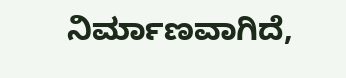ನಿರ್ಮಾಣವಾಗಿದೆ,